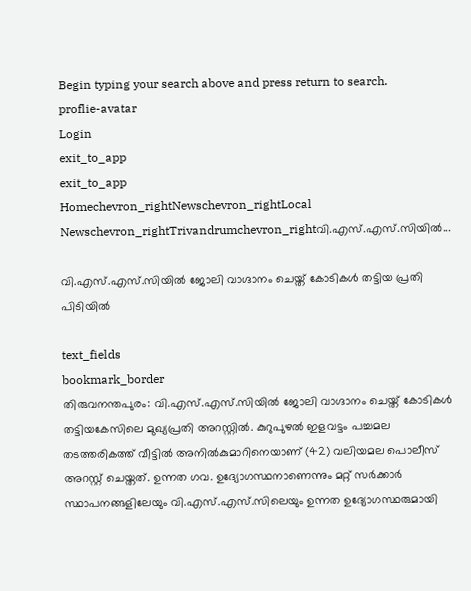Begin typing your search above and press return to search.
proflie-avatar
Login
exit_to_app
exit_to_app
Homechevron_rightNewschevron_rightLocal Newschevron_rightTrivandrumchevron_rightവി.എസ്.എസ്.സിയിൽ...

വി.എസ്.എസ്.സിയിൽ ജോലി വാഗ്ദാനം ചെയ്ത് കോടികൾ തട്ടിയ പ്രതി പിടിയിൽ

text_fields
bookmark_border
തിരുവനന്തപുരം: വി.എസ്.എസ്.സിയിൽ ജോലി വാഗ്ദാനം ചെയ്ത് കോടികൾ തട്ടിയകേസിലെ മുഖ്യപ്രതി അറസ്റ്റിൽ. കുറുപുഴൽ ഇളവട്ടം പച്ചമല തടത്തരികത്ത് വീട്ടിൽ അനിൽകുമാറിനെ‍യാണ് (42) വലിയമല പൊലീസ് അറസ്റ്റ് ചെയ്തത്. ഉന്നത ഗവ. ഉദ്യോഗസ്ഥനാണെന്നും മറ്റ് സർക്കാർ സ്ഥാപനങ്ങളിലേയും വി.എസ്.എസ്.സിലെയും ഉന്നത ഉദ്യോഗസ്ഥരുമായി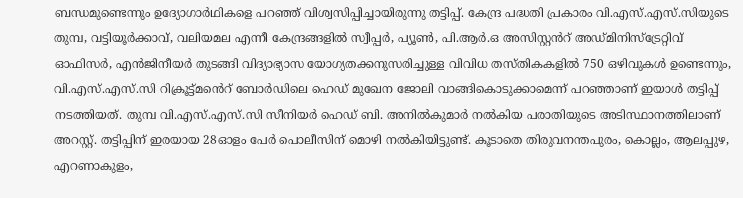ബന്ധമുണ്ടെന്നും ഉദ്യോഗാർഥികളെ പറഞ്ഞ് വിശ്വസിപ്പിച്ചായിരുന്നു തട്ടിപ്പ്. കേന്ദ്ര പദ്ധതി പ്രകാരം വി.എസ്.എസ്.സിയുടെ തുമ്പ, വട്ടിയൂർക്കാവ്, വലിയമല എന്നീ കേന്ദ്രങ്ങളിൽ സ്വീപ്പർ, പ്യൂൺ, പി.ആർ.ഒ അസിസ്റ്റൻറ് അഡ്മിനിസ്ട്രേറ്റിവ് ഓഫിസർ, എൻജിനീയർ തുടങ്ങി വിദ്യാഭ്യാസ യോഗ്യതക്കനുസരിച്ചുള്ള വിവിധ തസ്തികകളിൽ 750 ഒഴിവുകൾ ഉണ്ടെന്നും, വി.എസ്.എസ്.സി റിക്രൂട്ട്മൻെറ് ബോർഡിലെ ഹെഡ് മുഖേന ജോലി വാങ്ങികൊടുക്കാമെന്ന് പറഞ്ഞാണ് ഇയാൾ തട്ടിപ്പ് നടത്തിയത്. തുമ്പ വി.എസ്.എസ്.സി സീനിയർ ഹെഡ് ബി. അനിൽകുമാർ നൽകിയ പരാതിയുടെ അടിസ്ഥാനത്തിലാണ് അറസ്റ്റ്. തട്ടിപ്പിന് ഇരയായ 28ഓളം പേർ പൊലീസിന് മൊഴി നൽകിയിട്ടുണ്ട്. കൂടാതെ തിരുവനന്തപുരം, കൊല്ലം, ആലപ്പുഴ, എറണാകുളം,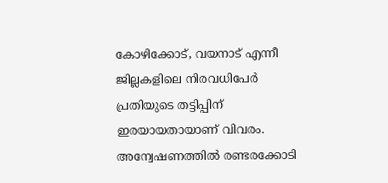കോഴിക്കോട്, വയനാട് എന്നീ ജില്ലകളിലെ നിരവധിപേർ പ്രതിയുടെ തട്ടിപ്പിന് ഇരയായതായാണ് വിവരം. അന്വേഷണത്തിൽ രണ്ടരക്കോടി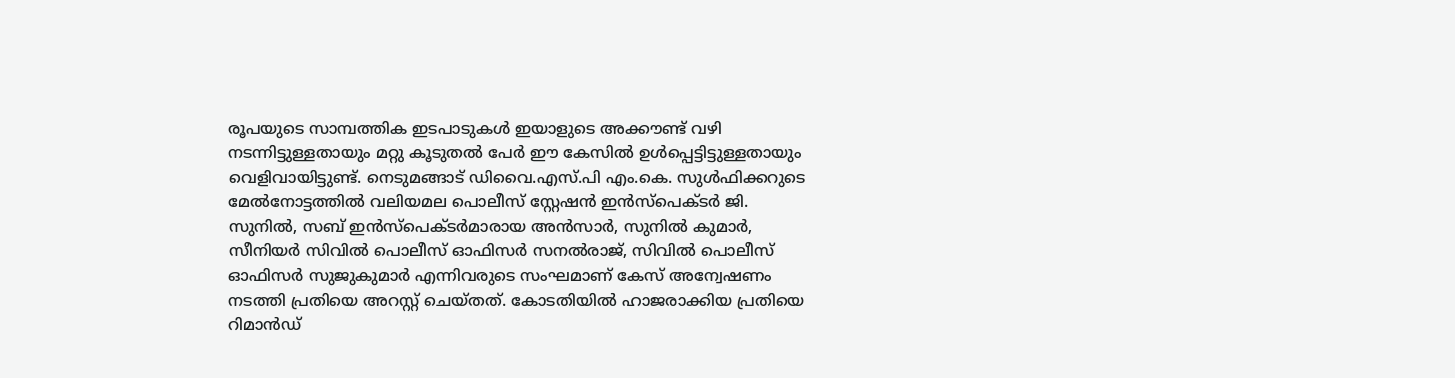രൂപയുടെ സാമ്പത്തിക ഇടപാടുകൾ ഇയാളുടെ അക്കൗണ്ട് വഴി നടന്നിട്ടുള്ളതായും മറ്റു കൂടുതൽ പേർ ഈ കേസിൽ ഉൾപ്പെട്ടിട്ടുള്ളതായും വെളിവായിട്ടുണ്ട്. നെടുമങ്ങാട് ഡിവൈ.എസ്.പി എം.കെ. സുൾഫിക്കറുടെ മേൽനോട്ടത്തിൽ വലിയമല പൊലീസ് സ്റ്റേഷൻ ഇൻസ്പെക്ടർ ജി. സുനിൽ, സബ് ഇൻസ്പെക്ടർമാരായ അൻസാർ, സുനിൽ കുമാർ, സീനിയർ സിവിൽ പൊലീസ് ഓഫിസർ സനൽരാജ്, സിവിൽ പൊലീസ് ഓഫിസർ സുജുകുമാർ എന്നിവരുടെ സംഘമാണ് കേസ് അന്വേഷണം നടത്തി പ്രതിയെ അറസ്റ്റ് ചെയ്തത്. കോടതിയിൽ ഹാജരാക്കിയ പ്രതിയെ റിമാൻഡ്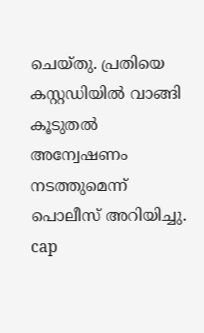ചെയ്തു. പ്രതിയെ കസ്റ്റഡിയിൽ വാങ്ങി കൂടുതൽ അന്വേഷണം നടത്തുമെന്ന് പൊലീസ് അറിയിച്ചു. cap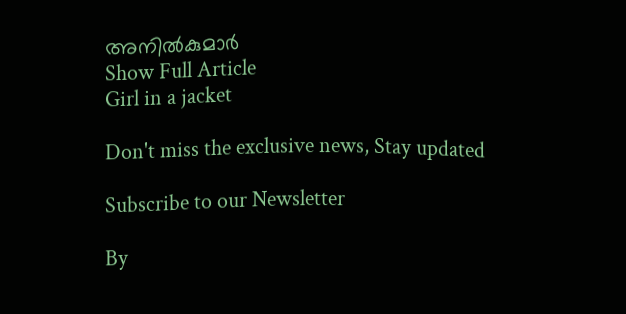അനിൽകുമാർ
Show Full Article
Girl in a jacket

Don't miss the exclusive news, Stay updated

Subscribe to our Newsletter

By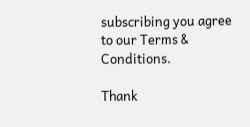subscribing you agree to our Terms & Conditions.

Thank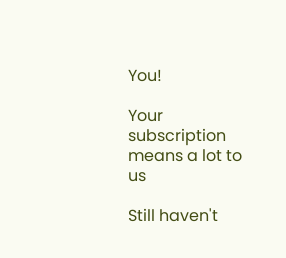You!

Your subscription means a lot to us

Still haven't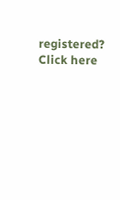registered? Click here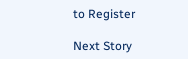to Register

Next Story